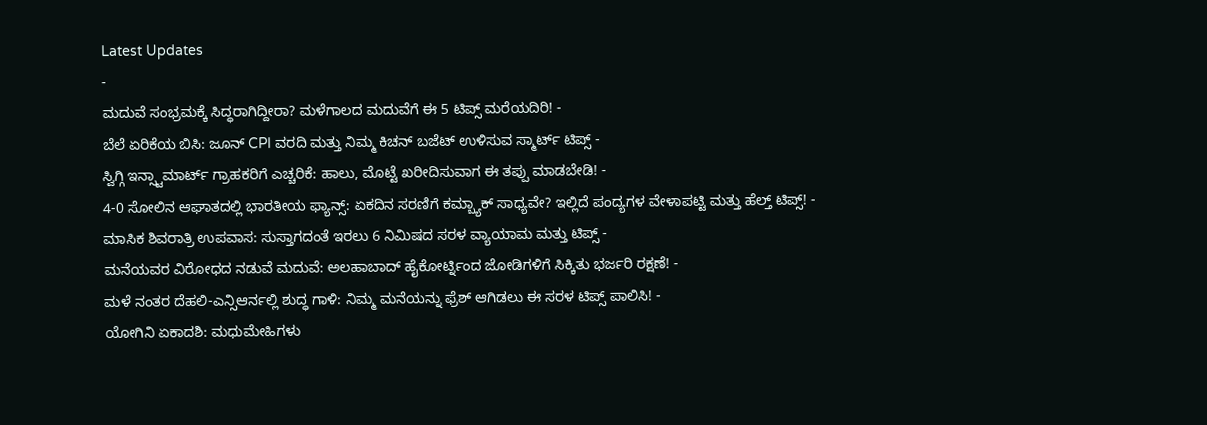Latest Updates
-
ಮದುವೆ ಸಂಭ್ರಮಕ್ಕೆ ಸಿದ್ಧರಾಗಿದ್ದೀರಾ? ಮಳೆಗಾಲದ ಮದುವೆಗೆ ಈ 5 ಟಿಪ್ಸ್ ಮರೆಯದಿರಿ! -
ಬೆಲೆ ಏರಿಕೆಯ ಬಿಸಿ: ಜೂನ್ CPI ವರದಿ ಮತ್ತು ನಿಮ್ಮ ಕಿಚನ್ ಬಜೆಟ್ ಉಳಿಸುವ ಸ್ಮಾರ್ಟ್ ಟಿಪ್ಸ್ -
ಸ್ವಿಗ್ಗಿ ಇನ್ಸ್ಟಾಮಾರ್ಟ್ ಗ್ರಾಹಕರಿಗೆ ಎಚ್ಚರಿಕೆ: ಹಾಲು, ಮೊಟ್ಟೆ ಖರೀದಿಸುವಾಗ ಈ ತಪ್ಪು ಮಾಡಬೇಡಿ! -
4-0 ಸೋಲಿನ ಆಘಾತದಲ್ಲಿ ಭಾರತೀಯ ಫ್ಯಾನ್ಸ್: ಏಕದಿನ ಸರಣಿಗೆ ಕಮ್ಬ್ಯಾಕ್ ಸಾಧ್ಯವೇ? ಇಲ್ಲಿದೆ ಪಂದ್ಯಗಳ ವೇಳಾಪಟ್ಟಿ ಮತ್ತು ಹೆಲ್ತ್ ಟಿಪ್ಸ್! -
ಮಾಸಿಕ ಶಿವರಾತ್ರಿ ಉಪವಾಸ: ಸುಸ್ತಾಗದಂತೆ ಇರಲು 6 ನಿಮಿಷದ ಸರಳ ವ್ಯಾಯಾಮ ಮತ್ತು ಟಿಪ್ಸ್ -
ಮನೆಯವರ ವಿರೋಧದ ನಡುವೆ ಮದುವೆ: ಅಲಹಾಬಾದ್ ಹೈಕೋರ್ಟ್ನಿಂದ ಜೋಡಿಗಳಿಗೆ ಸಿಕ್ಕಿತು ಭರ್ಜರಿ ರಕ್ಷಣೆ! -
ಮಳೆ ನಂತರ ದೆಹಲಿ-ಎನ್ಸಿಆರ್ನಲ್ಲಿ ಶುದ್ಧ ಗಾಳಿ: ನಿಮ್ಮ ಮನೆಯನ್ನು ಫ್ರೆಶ್ ಆಗಿಡಲು ಈ ಸರಳ ಟಿಪ್ಸ್ ಪಾಲಿಸಿ! -
ಯೋಗಿನಿ ಏಕಾದಶಿ: ಮಧುಮೇಹಿಗಳು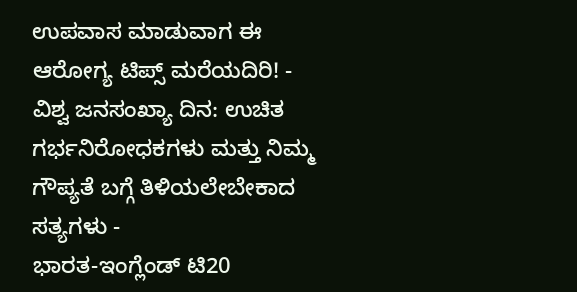ಉಪವಾಸ ಮಾಡುವಾಗ ಈ ಆರೋಗ್ಯ ಟಿಪ್ಸ್ ಮರೆಯದಿರಿ! -
ವಿಶ್ವ ಜನಸಂಖ್ಯಾ ದಿನ: ಉಚಿತ ಗರ್ಭನಿರೋಧಕಗಳು ಮತ್ತು ನಿಮ್ಮ ಗೌಪ್ಯತೆ ಬಗ್ಗೆ ತಿಳಿಯಲೇಬೇಕಾದ ಸತ್ಯಗಳು -
ಭಾರತ-ಇಂಗ್ಲೆಂಡ್ ಟಿ20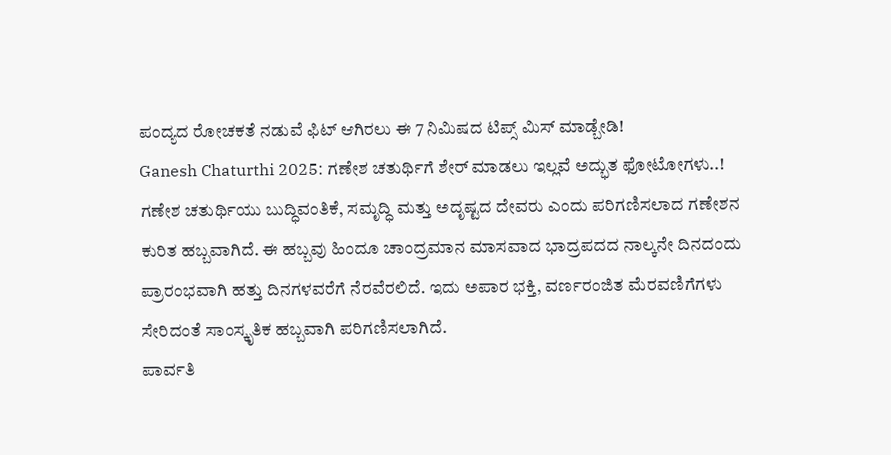ಪಂದ್ಯದ ರೋಚಕತೆ ನಡುವೆ ಫಿಟ್ ಆಗಿರಲು ಈ 7 ನಿಮಿಷದ ಟಿಪ್ಸ್ ಮಿಸ್ ಮಾಡ್ಬೇಡಿ!
Ganesh Chaturthi 2025: ಗಣೇಶ ಚತುರ್ಥಿಗೆ ಶೇರ್ ಮಾಡಲು ಇಲ್ಲವೆ ಅದ್ಭುತ ಫೋಟೋಗಳು..!
ಗಣೇಶ ಚತುರ್ಥಿಯು ಬುದ್ಧಿವಂತಿಕೆ, ಸಮೃದ್ಧಿ ಮತ್ತು ಅದೃಷ್ಟದ ದೇವರು ಎಂದು ಪರಿಗಣಿಸಲಾದ ಗಣೇಶನ ಕುರಿತ ಹಬ್ಬವಾಗಿದೆ. ಈ ಹಬ್ಬವು ಹಿಂದೂ ಚಾಂದ್ರಮಾನ ಮಾಸವಾದ ಭಾದ್ರಪದದ ನಾಲ್ಕನೇ ದಿನದಂದು ಪ್ರಾರಂಭವಾಗಿ ಹತ್ತು ದಿನಗಳವರೆಗೆ ನೆರವೆರಲಿದೆ. ಇದು ಅಪಾರ ಭಕ್ತಿ, ವರ್ಣರಂಜಿತ ಮೆರವಣಿಗೆಗಳು ಸೇರಿದಂತೆ ಸಾಂಸ್ಕೃತಿಕ ಹಬ್ಬವಾಗಿ ಪರಿಗಣಿಸಲಾಗಿದೆ.
ಪಾರ್ವತಿ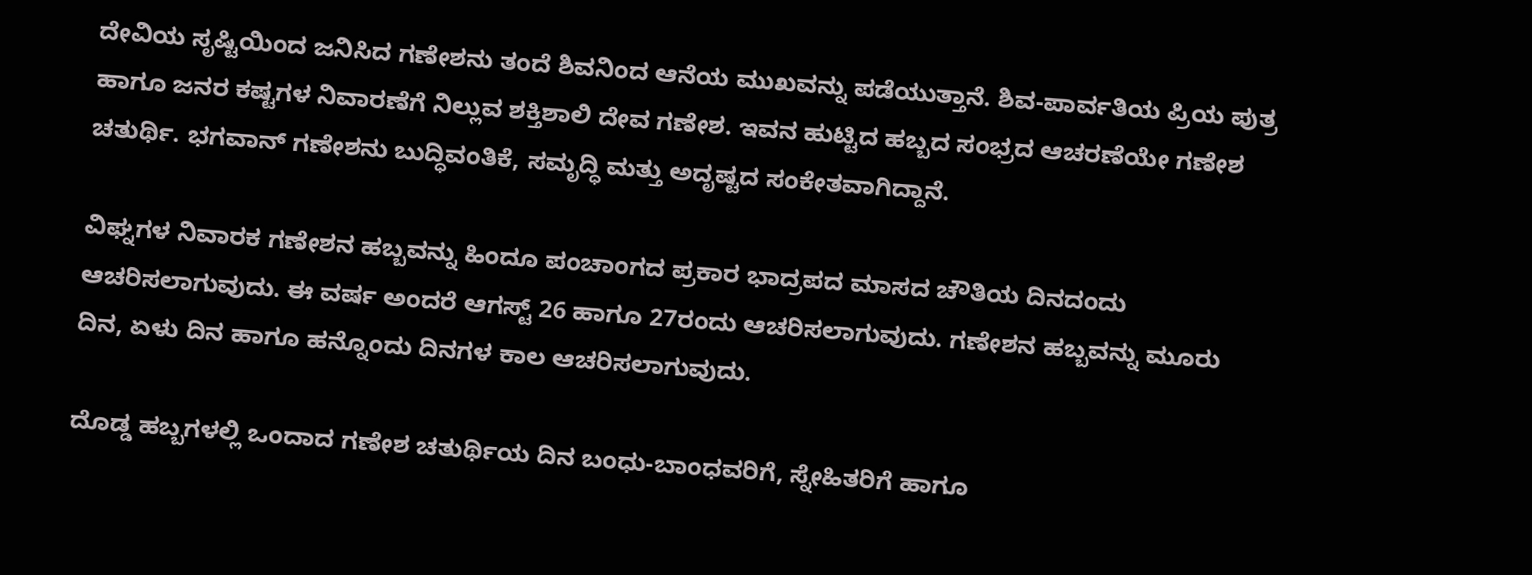ದೇವಿಯ ಸೃಷ್ಟಿಯಿಂದ ಜನಿಸಿದ ಗಣೇಶನು ತಂದೆ ಶಿವನಿಂದ ಆನೆಯ ಮುಖವನ್ನು ಪಡೆಯುತ್ತಾನೆ. ಶಿವ-ಪಾರ್ವತಿಯ ಪ್ರಿಯ ಪುತ್ರ ಹಾಗೂ ಜನರ ಕಷ್ಟಗಳ ನಿವಾರಣೆಗೆ ನಿಲ್ಲುವ ಶಕ್ತಿಶಾಲಿ ದೇವ ಗಣೇಶ. ಇವನ ಹುಟ್ಟಿದ ಹಬ್ಬದ ಸಂಭ್ರದ ಆಚರಣೆಯೇ ಗಣೇಶ ಚತುರ್ಥಿ. ಭಗವಾನ್ ಗಣೇಶನು ಬುದ್ಧಿವಂತಿಕೆ, ಸಮೃದ್ಧಿ ಮತ್ತು ಅದೃಷ್ಟದ ಸಂಕೇತವಾಗಿದ್ದಾನೆ.

ವಿಘ್ನಗಳ ನಿವಾರಕ ಗಣೇಶನ ಹಬ್ಬವನ್ನು ಹಿಂದೂ ಪಂಚಾಂಗದ ಪ್ರಕಾರ ಭಾದ್ರಪದ ಮಾಸದ ಚೌತಿಯ ದಿನದಂದು ಆಚರಿಸಲಾಗುವುದು. ಈ ವರ್ಷ ಅಂದರೆ ಆಗಸ್ಟ್ 26 ಹಾಗೂ 27ರಂದು ಆಚರಿಸಲಾಗುವುದು. ಗಣೇಶನ ಹಬ್ಬವನ್ನು ಮೂರು ದಿನ, ಏಳು ದಿನ ಹಾಗೂ ಹನ್ನೊಂದು ದಿನಗಳ ಕಾಲ ಆಚರಿಸಲಾಗುವುದು.

ದೊಡ್ಡ ಹಬ್ಬಗಳಲ್ಲಿ ಒಂದಾದ ಗಣೇಶ ಚತುರ್ಥಿಯ ದಿನ ಬಂಧು-ಬಾಂಧವರಿಗೆ, ಸ್ನೇಹಿತರಿಗೆ ಹಾಗೂ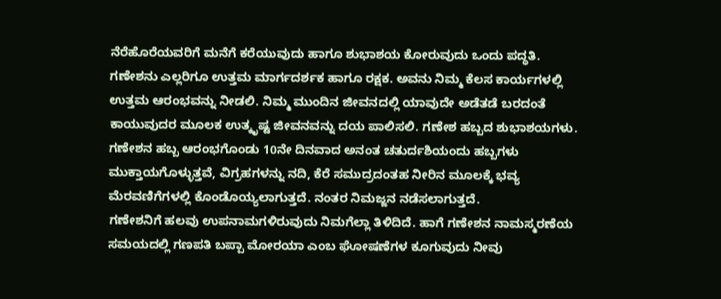ನೆರೆಹೊರೆಯವರಿಗೆ ಮನೆಗೆ ಕರೆಯುವುದು ಹಾಗೂ ಶುಭಾಶಯ ಕೋರುವುದು ಒಂದು ಪದ್ಧತಿ.
ಗಣೇಶನು ಎಲ್ಲರಿಗೂ ಉತ್ತಮ ಮಾರ್ಗದರ್ಶಕ ಹಾಗೂ ರಕ್ಷಕ. ಅವನು ನಿಮ್ಮ ಕೆಲಸ ಕಾರ್ಯಗಳಲ್ಲಿ ಉತ್ತಮ ಆರಂಭವನ್ನು ನೀಡಲಿ. ನಿಮ್ಮ ಮುಂದಿನ ಜೀವನದಲ್ಲಿ ಯಾವುದೇ ಅಡೆತಡೆ ಬರದಂತೆ ಕಾಯುವುದರ ಮೂಲಕ ಉತ್ಕೃಷ್ಟ ಜೀವನವನ್ನು ದಯ ಪಾಲಿಸಲಿ. ಗಣೇಶ ಹಬ್ಬದ ಶುಭಾಶಯಗಳು.
ಗಣೇಶನ ಹಬ್ಬ ಆರಂಭಗೊಂಡು 10ನೇ ದಿನವಾದ ಅನಂತ ಚತುರ್ದಶಿಯಂದು ಹಬ್ಬಗಳು ಮುಕ್ತಾಯಗೊಳ್ಳುತ್ತವೆ, ವಿಗ್ರಹಗಳನ್ನು ನದಿ, ಕೆರೆ ಸಮುದ್ರದಂತಹ ನೀರಿನ ಮೂಲಕ್ಕೆ ಭವ್ಯ ಮೆರವಣಿಗೆಗಳಲ್ಲಿ ಕೊಂಡೊಯ್ಯಲಾಗುತ್ತದೆ. ನಂತರ ನಿಮಜ್ಜನ ನಡೆಸಲಾಗುತ್ತದೆ.
ಗಣೇಶನಿಗೆ ಹಲವು ಉಪನಾಮಗಳಿರುವುದು ನಿಮಗೆಲ್ಲಾ ತಿಳಿದಿದೆ. ಹಾಗೆ ಗಣೇಶನ ನಾಮಸ್ಮರಣೆಯ ಸಮಯದಲ್ಲಿ ಗಣಪತಿ ಬಪ್ಪಾ ಮೋರಯಾ ಎಂಬ ಘೋಷಣೆಗಳ ಕೂಗುವುದು ನೀವು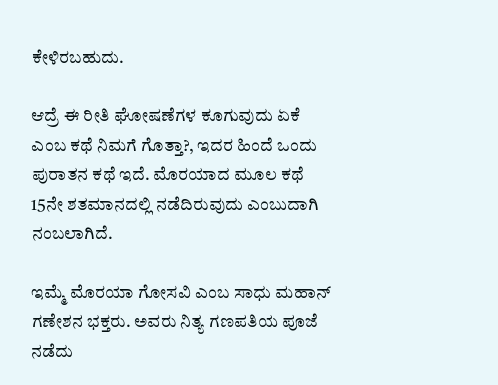ಕೇಳಿರಬಹುದು.

ಆದ್ರೆ ಈ ರೀತಿ ಘೋಷಣೆಗಳ ಕೂಗುವುದು ಏಕೆ ಎಂಬ ಕಥೆ ನಿಮಗೆ ಗೊತ್ತಾ?, ಇದರ ಹಿಂದೆ ಒಂದು ಪುರಾತನ ಕಥೆ ಇದೆ. ಮೊರಯಾದ ಮೂಲ ಕಥೆ 15ನೇ ಶತಮಾನದಲ್ಲಿ ನಡೆದಿರುವುದು ಎಂಬುದಾಗಿ ನಂಬಲಾಗಿದೆ.

ಇಮ್ಮೆ ಮೊರಯಾ ಗೋಸವಿ ಎಂಬ ಸಾಧು ಮಹಾನ್ ಗಣೇಶನ ಭಕ್ತರು. ಅವರು ನಿತ್ಯ ಗಣಪತಿಯ ಪೂಜೆ ನಡೆದು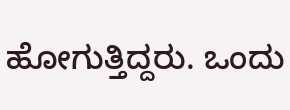ಹೋಗುತ್ತಿದ್ದರು. ಒಂದು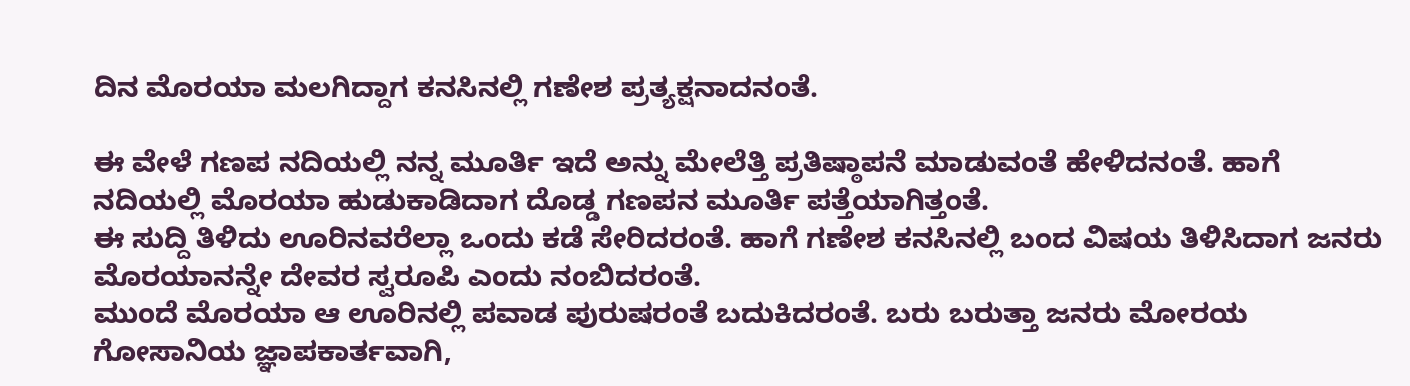ದಿನ ಮೊರಯಾ ಮಲಗಿದ್ದಾಗ ಕನಸಿನಲ್ಲಿ ಗಣೇಶ ಪ್ರತ್ಯಕ್ಷನಾದನಂತೆ.

ಈ ವೇಳೆ ಗಣಪ ನದಿಯಲ್ಲಿ ನನ್ನ ಮೂರ್ತಿ ಇದೆ ಅನ್ನು ಮೇಲೆತ್ತಿ ಪ್ರತಿಷ್ಠಾಪನೆ ಮಾಡುವಂತೆ ಹೇಳಿದನಂತೆ. ಹಾಗೆ ನದಿಯಲ್ಲಿ ಮೊರಯಾ ಹುಡುಕಾಡಿದಾಗ ದೊಡ್ಡ ಗಣಪನ ಮೂರ್ತಿ ಪತ್ತೆಯಾಗಿತ್ತಂತೆ.
ಈ ಸುದ್ದಿ ತಿಳಿದು ಊರಿನವರೆಲ್ಲಾ ಒಂದು ಕಡೆ ಸೇರಿದರಂತೆ. ಹಾಗೆ ಗಣೇಶ ಕನಸಿನಲ್ಲಿ ಬಂದ ವಿಷಯ ತಿಳಿಸಿದಾಗ ಜನರು ಮೊರಯಾನನ್ನೇ ದೇವರ ಸ್ವರೂಪಿ ಎಂದು ನಂಬಿದರಂತೆ.
ಮುಂದೆ ಮೊರಯಾ ಆ ಊರಿನಲ್ಲಿ ಪವಾಡ ಪುರುಷರಂತೆ ಬದುಕಿದರಂತೆ. ಬರು ಬರುತ್ತಾ ಜನರು ಮೋರಯ ಗೋಸಾನಿಯ ಜ್ಞಾಪಕಾರ್ತವಾಗಿ,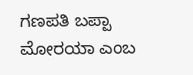ಗಣಪತಿ ಬಪ್ಪಾ ಮೋರಯಾ ಎಂಬ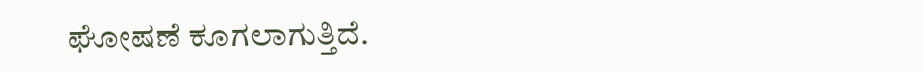ಘೋಷಣೆ ಕೂಗಲಾಗುತ್ತಿದೆ.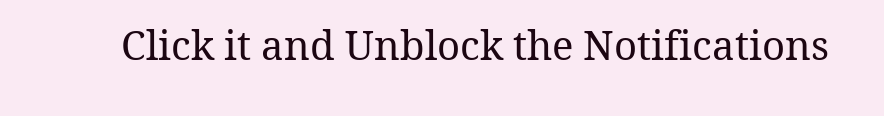Click it and Unblock the Notifications